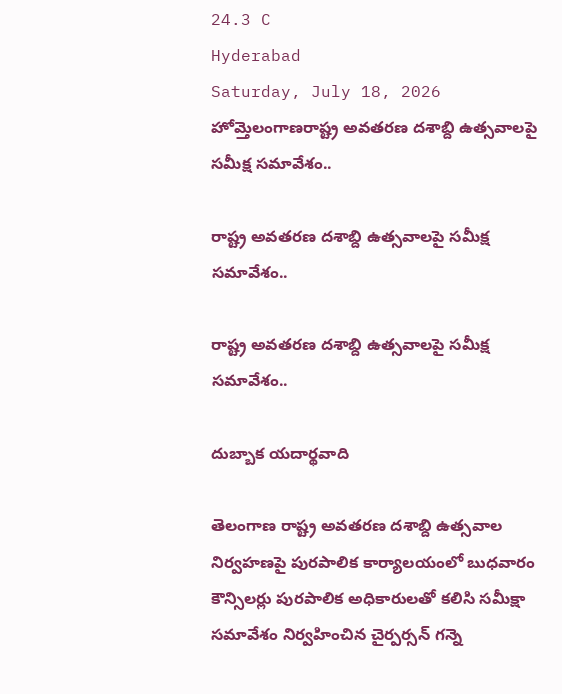24.3 C
Hyderabad
Saturday, July 18, 2026
హోమ్తెలంగాణరాష్ట్ర అవతరణ దశాబ్ది ఉత్సవాలపై సమీక్ష సమావేశం..

రాష్ట్ర అవతరణ దశాబ్ది ఉత్సవాలపై సమీక్ష సమావేశం..

రాష్ట్ర అవతరణ దశాబ్ది ఉత్సవాలపై సమీక్ష సమావేశం..

దుబ్బాక యదార్థవాది

తెలంగాణ రాష్ట్ర అవతరణ దశాబ్ది ఉత్సవాల నిర్వహణపై పురపాలిక కార్యాలయంలో బుధవారం కౌన్సిలర్లు పురపాలిక అధికారులతో కలిసి సమీక్షా సమావేశం నిర్వహించిన చైర్పర్సన్ గన్నె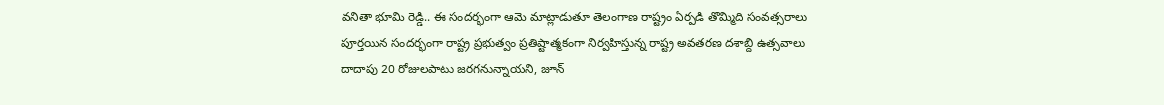వనితా భూమి రెడ్డి.. ఈ సందర్భంగా ఆమె మాట్లాడుతూ తెలంగాణ రాష్ట్రం ఏర్పడి తొమ్మిది సంవత్సరాలు పూర్తయిన సందర్భంగా రాష్ట్ర ప్రభుత్వం ప్రతిష్టాత్మకంగా నిర్వహిస్తున్న రాష్ట్ర అవతరణ దశాబ్ది ఉత్సవాలు దాదాపు 20 రోజులపాటు జరగనున్నాయని, జూన్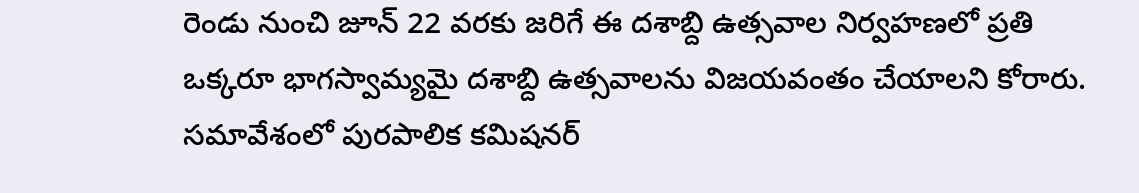రెండు నుంచి జూన్ 22 వరకు జరిగే ఈ దశాబ్ది ఉత్సవాల నిర్వహణలో ప్రతి ఒక్కరూ భాగస్వామ్యమై దశాబ్ది ఉత్సవాలను విజయవంతం చేయాలని కోరారు. సమావేశంలో పురపాలిక కమిషనర్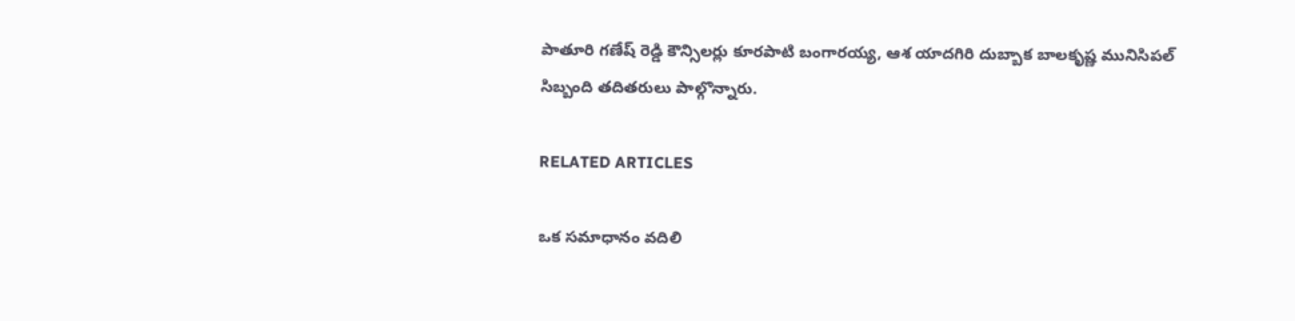పాతూరి గణేష్ రెడ్డి కౌన్సిలర్లు కూరపాటి బంగారయ్య, ఆశ యాదగిరి దుబ్బాక బాలకృష్ణ మునిసిపల్ సిబ్బంది తదితరులు పాల్గొన్నారు.

RELATED ARTICLES

ఒక సమాధానం వదిలి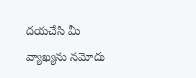దయచేసి మీ వ్యాఖ్యను నమోదు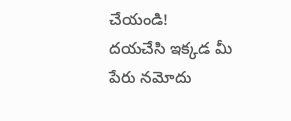చేయండి!
దయచేసి ఇక్కడ మీ పేరు నమోదు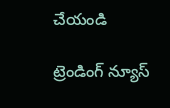చేయండి

ట్రెండింగ్ న్యూస్